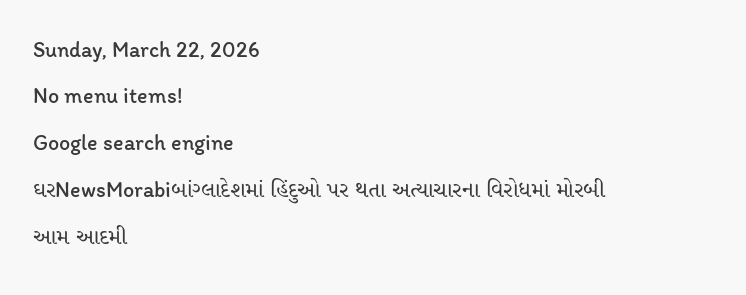Sunday, March 22, 2026
No menu items!
Google search engine
ઘરNewsMorabiબાંગ્લાદેશમાં હિંદુઓ પર થતા અત્યાચારના વિરોધમાં મોરબી આમ આદમી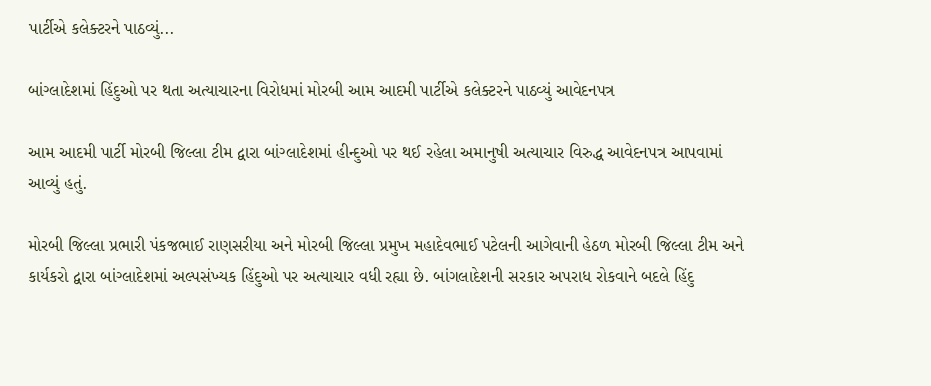પાર્ટીએ કલેક્ટરને પાઠવ્યું...

બાંગ્લાદેશમાં હિંદુઓ પર થતા અત્યાચારના વિરોધમાં મોરબી આમ આદમી પાર્ટીએ કલેક્ટરને પાઠવ્યું આવેદનપત્ર

આમ આદમી પાર્ટી મોરબી જિલ્લા ટીમ દ્વારા બાંગ્લાદેશમાં હીન્દુઓ પર થઈ રહેલા અમાનુષી અત્યાચાર વિરુદ્ધ આવેદનપત્ર આપવામાં આવ્યું હતું.

મોરબી જિલ્લા પ્રભારી પંકજભાઈ રાણસરીયા અને મોરબી જિલ્લા પ્રમુખ મહાદેવભાઈ પટેલની આગેવાની હેઠળ મોરબી જિલ્લા ટીમ અને કાર્યકરો દ્વારા બાંગ્લાદેશમાં અલ્પસંખ્યક હિંદુઓ પર અત્યાચાર વધી રહ્યા છે. બાંગલાદેશની સરકાર અપરાધ રોકવાને બદલે હિંદુ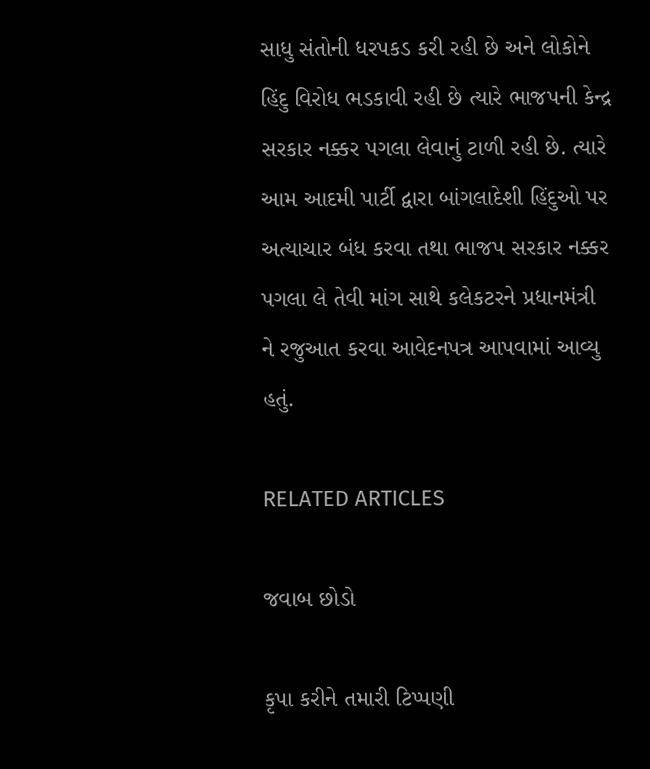સાધુ સંતોની ધરપકડ કરી રહી છે અને લોકોને હિંદુ વિરોધ ભડકાવી રહી છે ત્યારે ભાજપની કેન્દ્ર સરકાર નક્કર પગલા લેવાનું ટાળી રહી છે. ત્યારે આમ આદમી પાર્ટી દ્વારા બાંગલાદેશી હિંદુઓ પર અત્યાચાર બંધ કરવા તથા ભાજપ સરકાર નક્કર પગલા લે તેવી માંગ સાથે કલેકટરને પ્રધાનમંત્રી ને રજુઆત કરવા આવેદનપત્ર આપવામાં આવ્યુ હતું.

RELATED ARTICLES

જવાબ છોડો

કૃપા કરીને તમારી ટિપ્પણી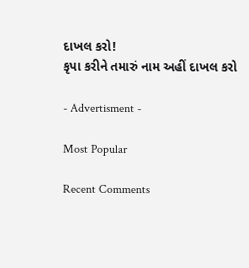દાખલ કરો!
કૃપા કરીને તમારું નામ અહીં દાખલ કરો

- Advertisment -

Most Popular

Recent Comments